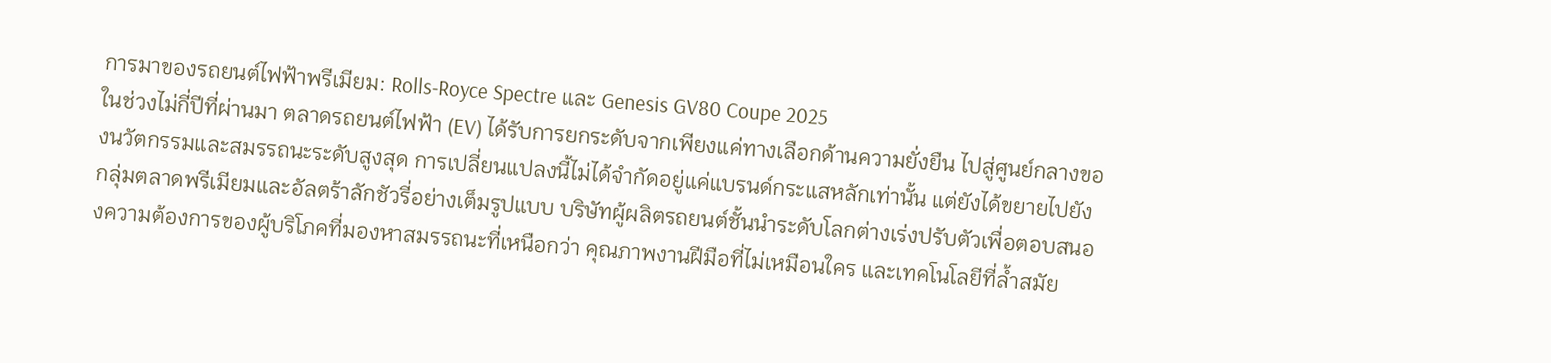การมาของรถยนต์ไฟฟ้าพรีเมียม: Rolls-Royce Spectre และ Genesis GV80 Coupe 2025
ในช่วงไม่กี่ปีที่ผ่านมา ตลาดรถยนต์ไฟฟ้า (EV) ได้รับการยกระดับจากเพียงแค่ทางเลือกด้านความยั่งยืน ไปสู่ศูนย์กลางของนวัตกรรมและสมรรถนะระดับสูงสุด การเปลี่ยนแปลงนี้ไม่ได้จำกัดอยู่แค่แบรนด์กระแสหลักเท่านั้น แต่ยังได้ขยายไปยังกลุ่มตลาดพรีเมียมและอัลตร้าลักชัวรี่อย่างเต็มรูปแบบ บริษัทผู้ผลิตรถยนต์ชั้นนำระดับโลกต่างเร่งปรับตัวเพื่อตอบสนองความต้องการของผู้บริโภคที่มองหาสมรรถนะที่เหนือกว่า คุณภาพงานฝีมือที่ไม่เหมือนใคร และเทคโนโลยีที่ล้ำสมัย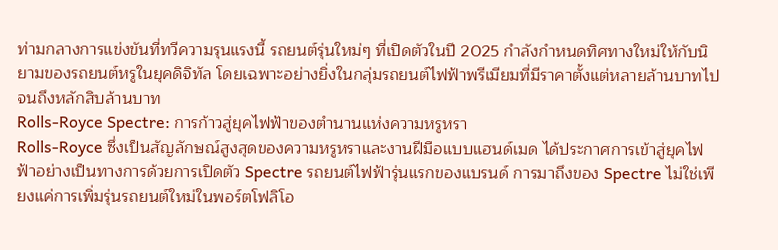ท่ามกลางการแข่งขันที่ทวีความรุนแรงนี้ รถยนต์รุ่นใหม่ๆ ที่เปิดตัวในปี 2025 กำลังกำหนดทิศทางใหม่ให้กับนิยามของรถยนต์หรูในยุคดิจิทัล โดยเฉพาะอย่างยิ่งในกลุ่มรถยนต์ไฟฟ้าพรีเมียมที่มีราคาตั้งแต่หลายล้านบาทไปจนถึงหลักสิบล้านบาท
Rolls-Royce Spectre: การก้าวสู่ยุคไฟฟ้าของตำนานแห่งความหรูหรา
Rolls-Royce ซึ่งเป็นสัญลักษณ์สูงสุดของความหรูหราและงานฝีมือแบบแฮนด์เมด ได้ประกาศการเข้าสู่ยุคไฟฟ้าอย่างเป็นทางการด้วยการเปิดตัว Spectre รถยนต์ไฟฟ้ารุ่นแรกของแบรนด์ การมาถึงของ Spectre ไม่ใช่เพียงแค่การเพิ่มรุ่นรถยนต์ใหม่ในพอร์ตโฟลิโอ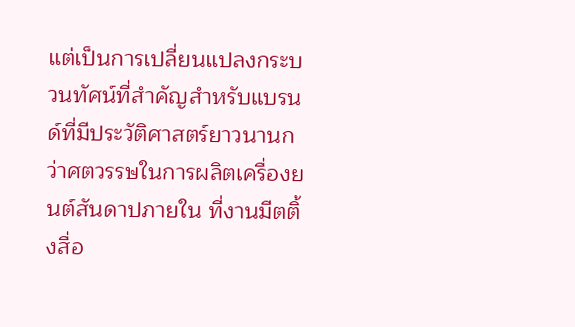แต่เป็นการเปลี่ยนแปลงกระบวนทัศน์ที่สำคัญสำหรับแบรนด์ที่มีประวัติศาสตร์ยาวนานกว่าศตวรรษในการผลิตเครื่องยนต์สันดาปภายใน ที่งานมีตติ้งสื่อ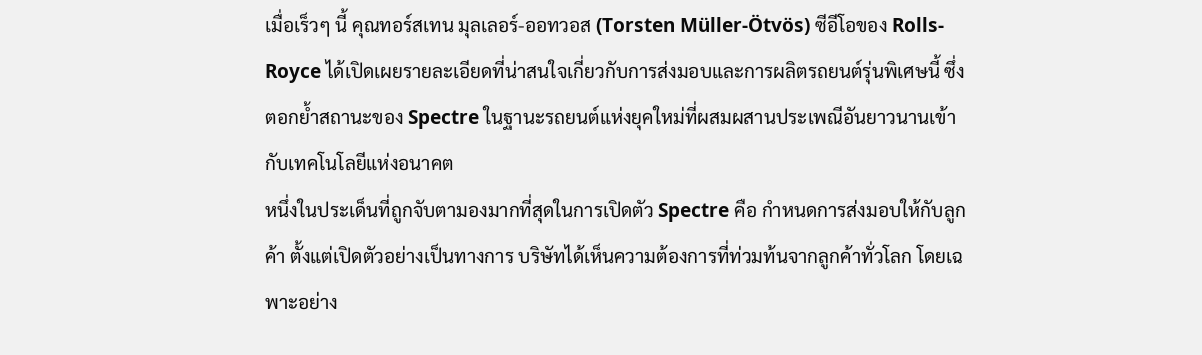เมื่อเร็วๆ นี้ คุณทอร์สเทน มุลเลอร์-ออทวอส (Torsten Müller-Ötvös) ซีอีโอของ Rolls-Royce ได้เปิดเผยรายละเอียดที่น่าสนใจเกี่ยวกับการส่งมอบและการผลิตรถยนต์รุ่นพิเศษนี้ ซึ่งตอกย้ำสถานะของ Spectre ในฐานะรถยนต์แห่งยุคใหม่ที่ผสมผสานประเพณีอันยาวนานเข้ากับเทคโนโลยีแห่งอนาคต
หนึ่งในประเด็นที่ถูกจับตามองมากที่สุดในการเปิดตัว Spectre คือ กำหนดการส่งมอบให้กับลูกค้า ตั้งแต่เปิดตัวอย่างเป็นทางการ บริษัทได้เห็นความต้องการที่ท่วมท้นจากลูกค้าทั่วโลก โดยเฉพาะอย่าง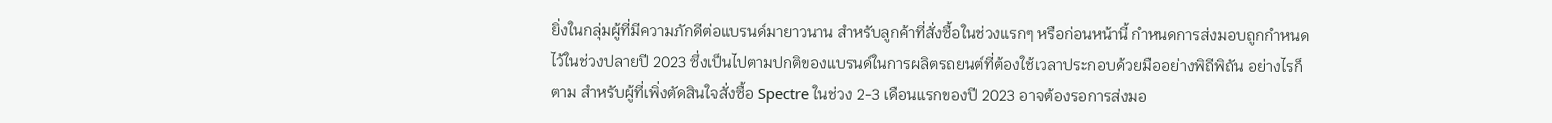ยิ่งในกลุ่มผู้ที่มีความภักดีต่อแบรนด์มายาวนาน สำหรับลูกค้าที่สั่งซื้อในช่วงแรกๆ หรือก่อนหน้านี้ กำหนดการส่งมอบถูกกำหนดไว้ในช่วงปลายปี 2023 ซึ่งเป็นไปตามปกติของแบรนด์ในการผลิตรถยนต์ที่ต้องใช้เวลาประกอบด้วยมืออย่างพิถีพิถัน อย่างไรก็ตาม สำหรับผู้ที่เพิ่งตัดสินใจสั่งซื้อ Spectre ในช่วง 2-3 เดือนแรกของปี 2023 อาจต้องรอการส่งมอ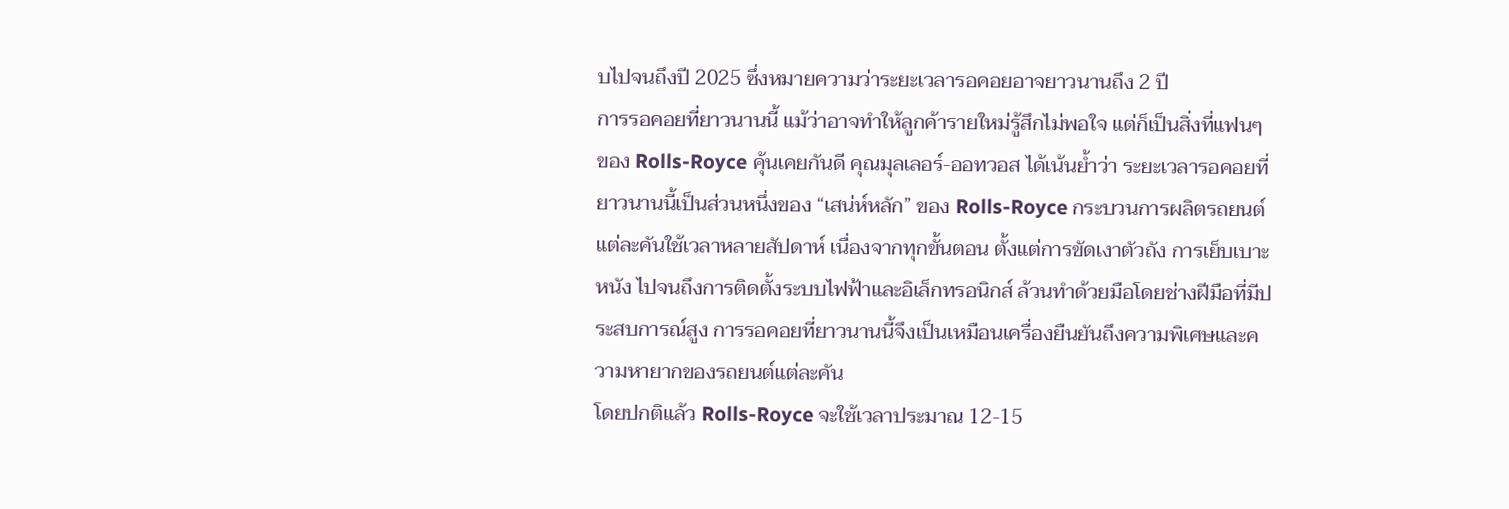บไปจนถึงปี 2025 ซึ่งหมายความว่าระยะเวลารอคอยอาจยาวนานถึง 2 ปี
การรอคอยที่ยาวนานนี้ แม้ว่าอาจทำให้ลูกค้ารายใหม่รู้สึกไม่พอใจ แต่ก็เป็นสิ่งที่แฟนๆ ของ Rolls-Royce คุ้นเคยกันดี คุณมุลเลอร์-ออทวอส ได้เน้นย้ำว่า ระยะเวลารอคอยที่ยาวนานนี้เป็นส่วนหนึ่งของ “เสน่ห์หลัก” ของ Rolls-Royce กระบวนการผลิตรถยนต์แต่ละคันใช้เวลาหลายสัปดาห์ เนื่องจากทุกขั้นตอน ตั้งแต่การขัดเงาตัวถัง การเย็บเบาะหนัง ไปจนถึงการติดตั้งระบบไฟฟ้าและอิเล็กทรอนิกส์ ล้วนทำด้วยมือโดยช่างฝีมือที่มีประสบการณ์สูง การรอคอยที่ยาวนานนี้จึงเป็นเหมือนเครื่องยืนยันถึงความพิเศษและความหายากของรถยนต์แต่ละคัน
โดยปกติแล้ว Rolls-Royce จะใช้เวลาประมาณ 12-15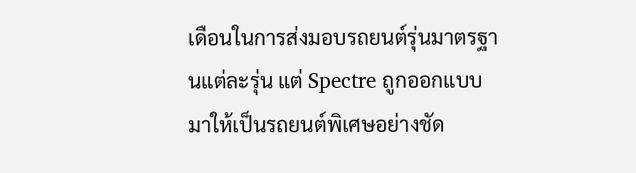เดือนในการส่งมอบรถยนต์รุ่นมาตรฐานแต่ละรุ่น แต่ Spectre ถูกออกแบบมาให้เป็นรถยนต์พิเศษอย่างชัด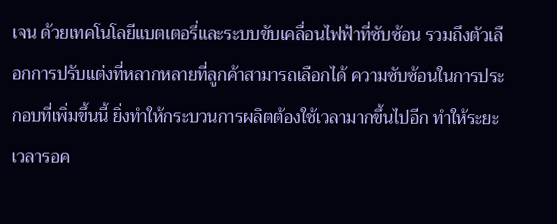เจน ด้วยเทคโนโลยีแบตเตอรี่และระบบขับเคลื่อนไฟฟ้าที่ซับซ้อน รวมถึงตัวเลือกการปรับแต่งที่หลากหลายที่ลูกค้าสามารถเลือกได้ ความซับซ้อนในการประกอบที่เพิ่มขึ้นนี้ ยิ่งทำให้กระบวนการผลิตต้องใช้เวลามากขึ้นไปอีก ทำให้ระยะเวลารอค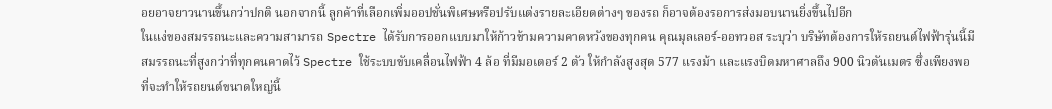อยอาจยาวนานขึ้นกว่าปกติ นอกจากนี้ ลูกค้าที่เลือกเพิ่มออปชั่นพิเศษหรือปรับแต่งรายละเอียดต่างๆ ของรถ ก็อาจต้องรอการส่งมอบนานยิ่งขึ้นไปอีก
ในแง่ของสมรรถนะและความสามารถ Spectre ได้รับการออกแบบมาให้ก้าวข้ามความคาดหวังของทุกคน คุณมุลเลอร์-ออทวอส ระบุว่า บริษัทต้องการให้รถยนต์ไฟฟ้ารุ่นนี้มีสมรรถนะที่สูงกว่าที่ทุกคนคาดไว้ Spectre ใช้ระบบขับเคลื่อนไฟฟ้า 4 ล้อ ที่มีมอเตอร์ 2 ตัว ให้กำลังสูงสุด 577 แรงม้า และแรงบิดมหาศาลถึง 900 นิวตันเมตร ซึ่งเพียงพอที่จะทำให้รถยนต์ขนาดใหญ่นี้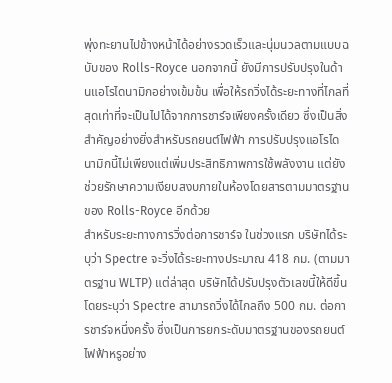พุ่งทะยานไปข้างหน้าได้อย่างรวดเร็วและนุ่มนวลตามแบบฉบับของ Rolls-Royce นอกจากนี้ ยังมีการปรับปรุงในด้านแอโรไดนามิกอย่างเข้มข้น เพื่อให้รถวิ่งได้ระยะทางที่ไกลที่สุดเท่าที่จะเป็นไปได้จากการชาร์จเพียงครั้งเดียว ซึ่งเป็นสิ่งสำคัญอย่างยิ่งสำหรับรถยนต์ไฟฟ้า การปรับปรุงแอโรไดนามิกนี้ไม่เพียงแต่เพิ่มประสิทธิภาพการใช้พลังงาน แต่ยังช่วยรักษาความเงียบสงบภายในห้องโดยสารตามมาตรฐานของ Rolls-Royce อีกด้วย
สำหรับระยะทางการวิ่งต่อการชาร์จ ในช่วงแรก บริษัทได้ระบุว่า Spectre จะวิ่งได้ระยะทางประมาณ 418 กม. (ตามมาตรฐาน WLTP) แต่ล่าสุด บริษัทได้ปรับปรุงตัวเลขนี้ให้ดีขึ้น โดยระบุว่า Spectre สามารถวิ่งได้ไกลถึง 500 กม. ต่อการชาร์จหนึ่งครั้ง ซึ่งเป็นการยกระดับมาตรฐานของรถยนต์ไฟฟ้าหรูอย่าง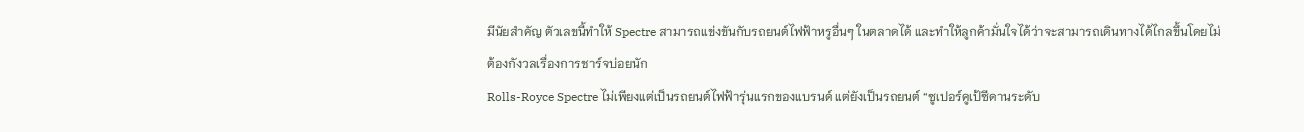มีนัยสำคัญ ตัวเลขนี้ทำให้ Spectre สามารถแข่งขันกับรถยนต์ไฟฟ้าหรูอื่นๆ ในตลาดได้ และทำให้ลูกค้ามั่นใจได้ว่าจะสามารถเดินทางได้ไกลขึ้นโดยไม่ต้องกังวลเรื่องการชาร์จบ่อยนัก
Rolls-Royce Spectre ไม่เพียงแต่เป็นรถยนต์ไฟฟ้ารุ่นแรกของแบรนด์ แต่ยังเป็นรถยนต์ “ซูเปอร์คูเป้ซีดานระดับ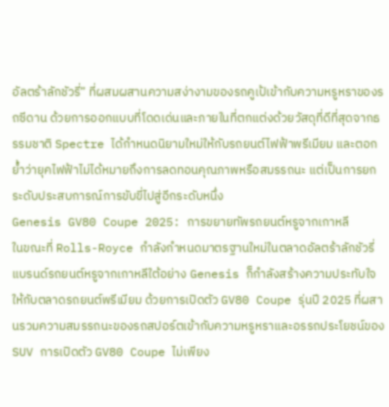อัลตร้าลักชัวรี่” ที่ผสมผสานความสง่างามของรถคูเป้เข้ากับความหรูหราของรถซีดาน ด้วยการออกแบบที่โดดเด่นและภายในที่ตกแต่งด้วยวัสดุที่ดีที่สุดจากธรรมชาติ Spectre ได้กำหนดนิยามใหม่ให้กับรถยนต์ไฟฟ้าพรีเมียม และตอกย้ำว่ายุคไฟฟ้าไม่ได้หมายถึงการลดทอนคุณภาพหรือสมรรถนะ แต่เป็นการยกระดับประสบการณ์การขับขี่ไปสู่อีกระดับหนึ่ง
Genesis GV80 Coupe 2025: การขยายทัพรถยนต์หรูจากเกาหลี
ในขณะที่ Rolls-Royce กำลังกำหนดมาตรฐานใหม่ในตลาดอัลตร้าลักชัวรี่ แบรนด์รถยนต์หรูจากเกาหลีใต้อย่าง Genesis ก็กำลังสร้างความประทับใจให้กับตลาดรถยนต์พรีเมียม ด้วยการเปิดตัว GV80 Coupe รุ่นปี 2025 ที่ผสานรวมความสมรรถนะของรถสปอร์ตเข้ากับความหรูหราและอรรถประโยชน์ของ SUV การเปิดตัว GV80 Coupe ไม่เพียง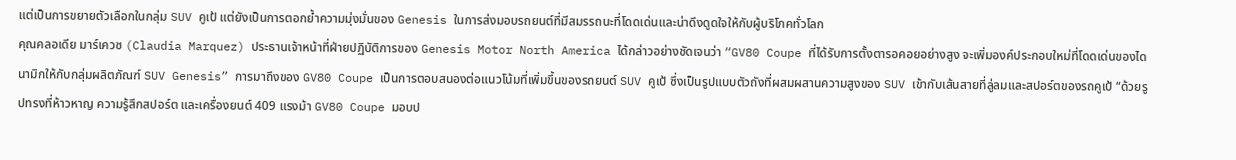แต่เป็นการขยายตัวเลือกในกลุ่ม SUV คูเป้ แต่ยังเป็นการตอกย้ำความมุ่งมั่นของ Genesis ในการส่งมอบรถยนต์ที่มีสมรรถนะที่โดดเด่นและน่าดึงดูดใจให้กับผู้บริโภคทั่วโลก
คุณคลอเดีย มาร์เควซ (Claudia Marquez) ประธานเจ้าหน้าที่ฝ่ายปฏิบัติการของ Genesis Motor North America ได้กล่าวอย่างชัดเจนว่า “GV80 Coupe ที่ได้รับการตั้งตารอคอยอย่างสูง จะเพิ่มองค์ประกอบใหม่ที่โดดเด่นของไดนามิกให้กับกลุ่มผลิตภัณฑ์ SUV Genesis” การมาถึงของ GV80 Coupe เป็นการตอบสนองต่อแนวโน้มที่เพิ่มขึ้นของรถยนต์ SUV คูเป้ ซึ่งเป็นรูปแบบตัวถังที่ผสมผสานความสูงของ SUV เข้ากับเส้นสายที่ลู่ลมและสปอร์ตของรถคูเป้ “ด้วยรูปทรงที่ห้าวหาญ ความรู้สึกสปอร์ต และเครื่องยนต์ 409 แรงม้า GV80 Coupe มอบป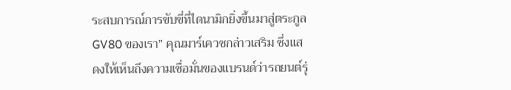ระสบการณ์การขับขี่ที่ไดนามิกยิ่งขึ้นมาสู่ตระกูล GV80 ของเรา” คุณมาร์เควซกล่าวเสริม ซึ่งแสดงให้เห็นถึงความเชื่อมั่นของแบรนด์ว่ารถยนต์รุ่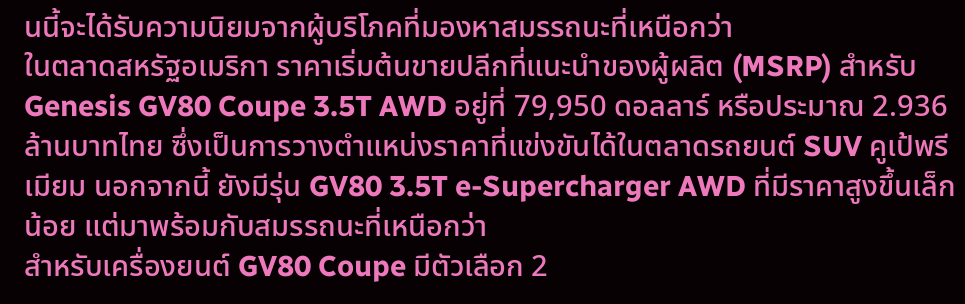นนี้จะได้รับความนิยมจากผู้บริโภคที่มองหาสมรรถนะที่เหนือกว่า
ในตลาดสหรัฐอเมริกา ราคาเริ่มต้นขายปลีกที่แนะนำของผู้ผลิต (MSRP) สำหรับ Genesis GV80 Coupe 3.5T AWD อยู่ที่ 79,950 ดอลลาร์ หรือประมาณ 2.936 ล้านบาทไทย ซึ่งเป็นการวางตำแหน่งราคาที่แข่งขันได้ในตลาดรถยนต์ SUV คูเป้พรีเมียม นอกจากนี้ ยังมีรุ่น GV80 3.5T e-Supercharger AWD ที่มีราคาสูงขึ้นเล็กน้อย แต่มาพร้อมกับสมรรถนะที่เหนือกว่า
สำหรับเครื่องยนต์ GV80 Coupe มีตัวเลือก 2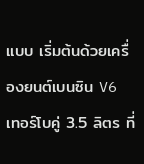แบบ เริ่มต้นด้วยเครื่องยนต์เบนซิน V6 เทอร์โบคู่ 3.5 ลิตร ที่